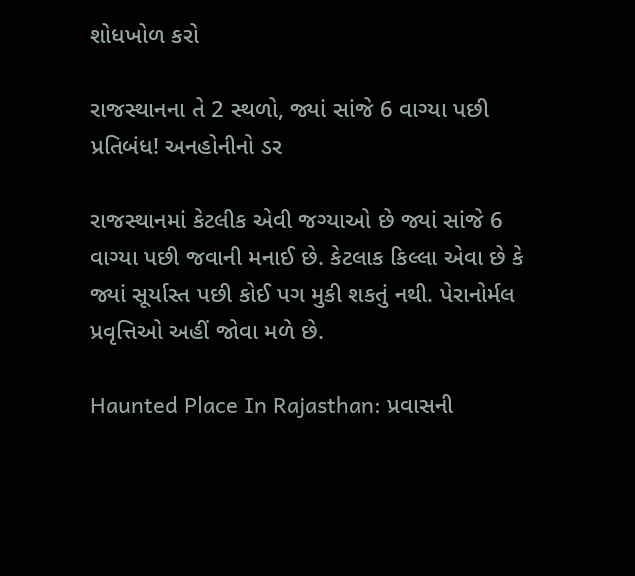શોધખોળ કરો

રાજસ્થાનના તે 2 સ્થળો, જ્યાં સાંજે 6 વાગ્યા પછી પ્રતિબંધ! અનહોનીનો ડર

રાજસ્થાનમાં કેટલીક એવી જગ્યાઓ છે જ્યાં સાંજે 6 વાગ્યા પછી જવાની મનાઈ છે. કેટલાક કિલ્લા એવા છે કે જ્યાં સૂર્યાસ્ત પછી કોઈ પગ મુકી શકતું નથી. પેરાનોર્મલ પ્રવૃત્તિઓ અહીં જોવા મળે છે.

Haunted Place In Rajasthan: પ્રવાસની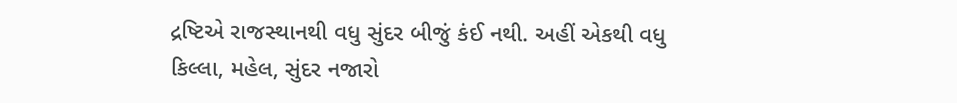દ્રષ્ટિએ રાજસ્થાનથી વધુ સુંદર બીજું કંઈ નથી. અહીં એકથી વધુ કિલ્લા, મહેલ, સુંદર નજારો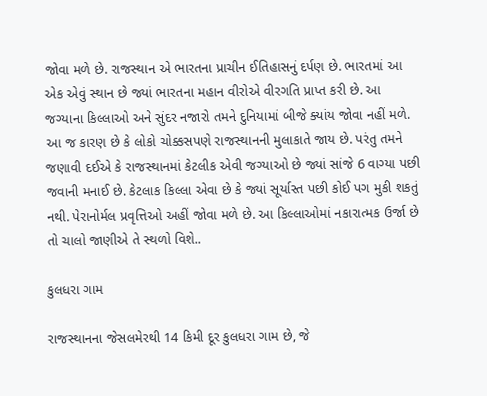જોવા મળે છે. રાજસ્થાન એ ભારતના પ્રાચીન ઈતિહાસનું દર્પણ છે. ભારતમાં આ એક એવું સ્થાન છે જ્યાં ભારતના મહાન વીરોએ વીરગતિ પ્રાપ્ત કરી છે. આ જગ્યાના કિલ્લાઓ અને સુંદર નજારો તમને દુનિયામાં બીજે ક્યાંય જોવા નહીં મળે. આ જ કારણ છે કે લોકો ચોક્કસપણે રાજસ્થાનની મુલાકાતે જાય છે. પરંતુ તમને જણાવી દઈએ કે રાજસ્થાનમાં કેટલીક એવી જગ્યાઓ છે જ્યાં સાંજે 6 વાગ્યા પછી જવાની મનાઈ છે. કેટલાક કિલ્લા એવા છે કે જ્યાં સૂર્યાસ્ત પછી કોઈ પગ મુકી શકતું નથી. પેરાનોર્મલ પ્રવૃત્તિઓ અહીં જોવા મળે છે. આ કિલ્લાઓમાં નકારાત્મક ઉર્જા છે તો ચાલો જાણીએ તે સ્થળો વિશે..

કુલધરા ગામ

રાજસ્થાનના જેસલમેરથી 14 કિમી દૂર કુલધરા ગામ છે, જે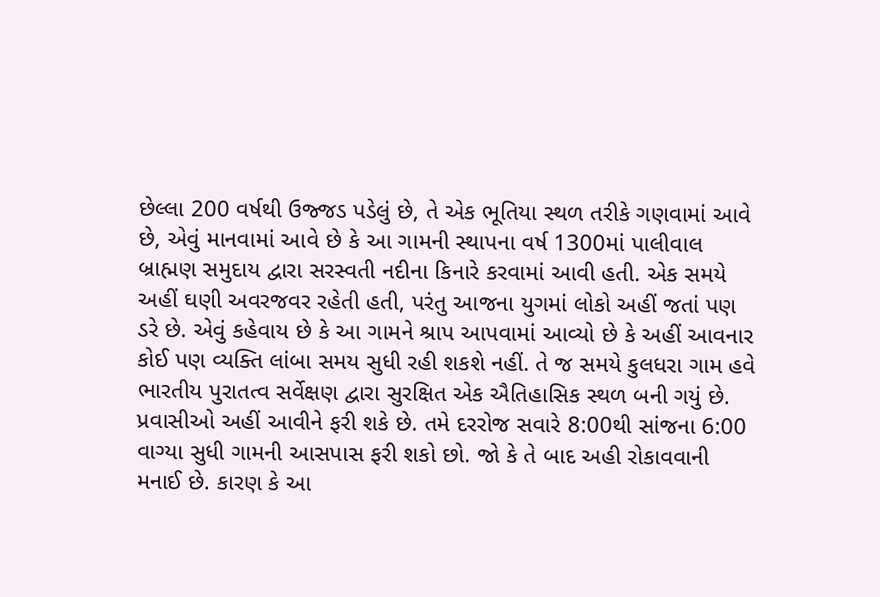છેલ્લા 200 વર્ષથી ઉજ્જડ પડેલું છે, તે એક ભૂતિયા સ્થળ તરીકે ગણવામાં આવે છે, એવું માનવામાં આવે છે કે આ ગામની સ્થાપના વર્ષ 1300માં પાલીવાલ બ્રાહ્મણ સમુદાય દ્વારા સરસ્વતી નદીના કિનારે કરવામાં આવી હતી. એક સમયે અહીં ઘણી અવરજવર રહેતી હતી, પરંતુ આજના યુગમાં લોકો અહીં જતાં પણ ડરે છે. એવું કહેવાય છે કે આ ગામને શ્રાપ આપવામાં આવ્યો છે કે અહીં આવનાર કોઈ પણ વ્યક્તિ લાંબા સમય સુધી રહી શકશે નહીં. તે જ સમયે કુલધરા ગામ હવે ભારતીય પુરાતત્વ સર્વેક્ષણ દ્વારા સુરક્ષિત એક ઐતિહાસિક સ્થળ બની ગયું છે. પ્રવાસીઓ અહીં આવીને ફરી શકે છે. તમે દરરોજ સવારે 8:00થી સાંજના 6:00 વાગ્યા સુધી ગામની આસપાસ ફરી શકો છો. જો કે તે બાદ અહી રોકાવવાની મનાઈ છે. કારણ કે આ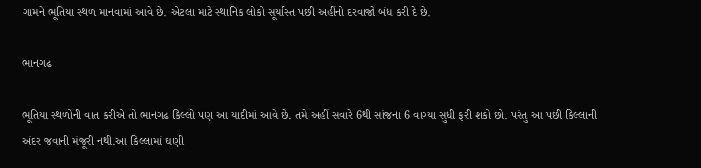ગામને ભૂતિયા સ્થળ માનવામાં આવે છે. એટલા માટે સ્થાનિક લોકો સૂર્યાસ્ત પછી અહીંનો દરવાજો બંધ કરી દે છે.

ભાનગઢ

ભૂતિયા સ્થળોની વાત કરીએ તો ભાનગઢ કિલ્લો પણ આ યાદીમાં આવે છે. તમે અહીં સવારે 6થી સાંજના 6 વાગ્યા સુધી ફરી શકો છો. પરંતુ આ પછી કિલ્લાની અંદર જવાની મંજૂરી નથી.આ કિલ્લામાં ઘણી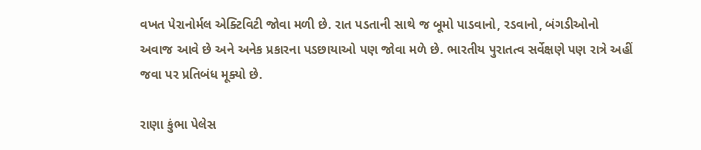વખત પેરાનોર્મલ એક્ટિવિટી જોવા મળી છે. રાત પડતાની સાથે જ બૂમો પાડવાનો, રડવાનો, બંગડીઓનો અવાજ આવે છે અને અનેક પ્રકારના પડછાયાઓ પણ જોવા મળે છે. ભારતીય પુરાતત્વ સર્વેક્ષણે પણ રાત્રે અહીં જવા પર પ્રતિબંધ મૂક્યો છે.

રાણા કુંભા પેલેસ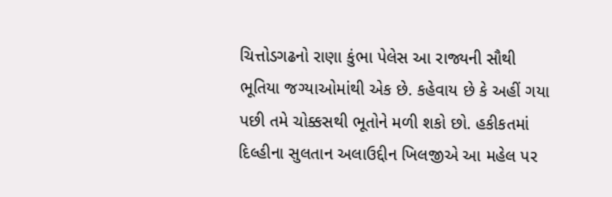ચિત્તોડગઢનો રાણા કુંભા પેલેસ આ રાજ્યની સૌથી ભૂતિયા જગ્યાઓમાંથી એક છે. કહેવાય છે કે અહીં ગયા પછી તમે ચોક્કસથી ભૂતોને મળી શકો છો. હકીકતમાં દિલ્હીના સુલતાન અલાઉદ્દીન ખિલજીએ આ મહેલ પર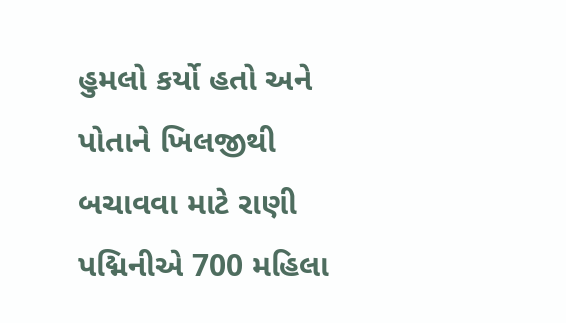હુમલો કર્યો હતો અને પોતાને ખિલજીથી બચાવવા માટે રાણી પદ્મિનીએ 700 મહિલા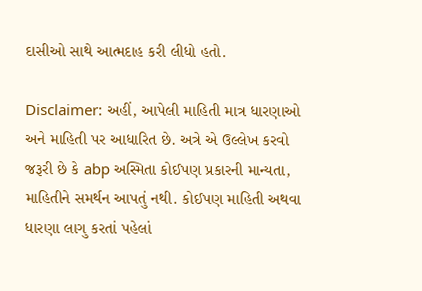દાસીઓ સાથે આત્મદાહ કરી લીધો હતો.

Disclaimer: અહીં, આપેલી માહિતી માત્ર ધારણાઓ અને માહિતી પર આધારિત છે. અત્રે એ ઉલ્લેખ કરવો જરૂરી છે કે abp અસ્મિતા કોઈપણ પ્રકારની માન્યતા, માહિતીને સમર્થન આપતું નથી. કોઈપણ માહિતી અથવા ધારણા લાગુ કરતાં પહેલાં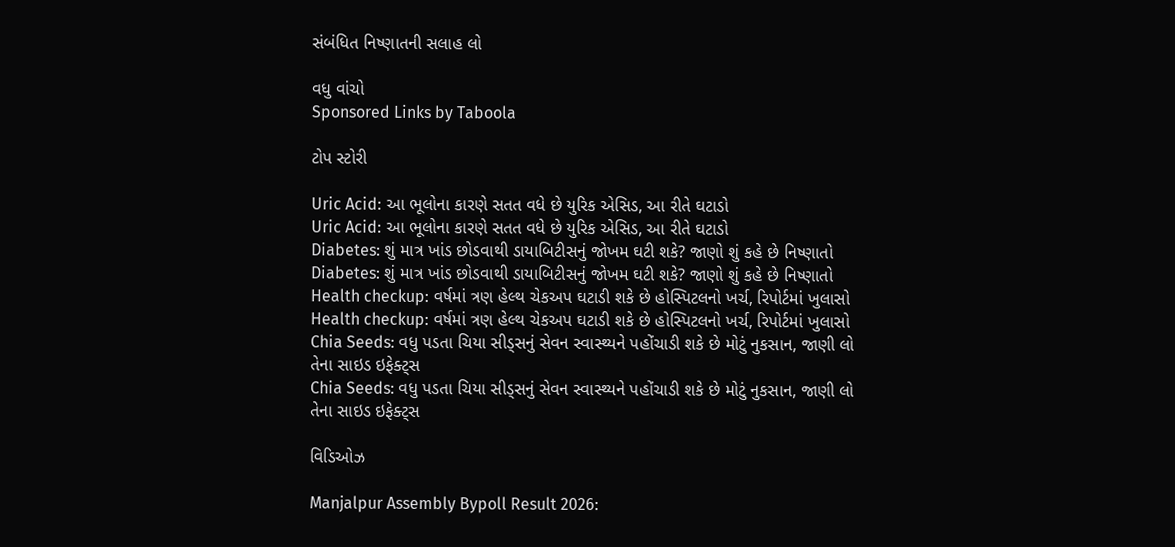સંબંધિત નિષ્ણાતની સલાહ લો

વધુ વાંચો
Sponsored Links by Taboola

ટોપ સ્ટોરી

Uric Acid: આ ભૂલોના કારણે સતત વધે છે યુરિક એસિડ, આ રીતે ઘટાડો
Uric Acid: આ ભૂલોના કારણે સતત વધે છે યુરિક એસિડ, આ રીતે ઘટાડો
Diabetes: શું માત્ર ખાંડ છોડવાથી ડાયાબિટીસનું જોખમ ઘટી શકે? જાણો શું કહે છે નિષ્ણાતો
Diabetes: શું માત્ર ખાંડ છોડવાથી ડાયાબિટીસનું જોખમ ઘટી શકે? જાણો શું કહે છે નિષ્ણાતો
Health checkup: વર્ષમાં ત્રણ હેલ્થ ચેકઅપ ઘટાડી શકે છે હોસ્પિટલનો ખર્ચ, રિપોર્ટમાં ખુલાસો
Health checkup: વર્ષમાં ત્રણ હેલ્થ ચેકઅપ ઘટાડી શકે છે હોસ્પિટલનો ખર્ચ, રિપોર્ટમાં ખુલાસો
Chia Seeds: વધુ પડતા ચિયા સીડ્સનું સેવન સ્વાસ્થ્યને પહોંચાડી શકે છે મોટું નુકસાન, જાણી લો તેના સાઇડ ઇફેક્ટ્સ
Chia Seeds: વધુ પડતા ચિયા સીડ્સનું સેવન સ્વાસ્થ્યને પહોંચાડી શકે છે મોટું નુકસાન, જાણી લો તેના સાઇડ ઇફેક્ટ્સ

વિડિઓઝ

Manjalpur Assembly Bypoll Result 2026: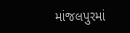માંજલપુરમાં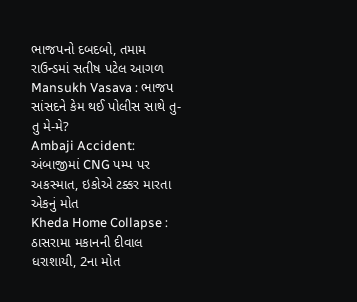ભાજપનો દબદબો, તમામ રાઉન્ડમાં સતીષ પટેલ આગળ
Mansukh Vasava : ભાજપ સાંસદને કેમ થઈ પોલીસ સાથે તુ-તુ મે-મે?
Ambaji Accident: અંબાજીમાં CNG પમ્પ પર અકસ્માત, ઇકોએ ટક્કર મારતા એકનું મોત
Kheda Home Collapse : ઠાસરામા મકાનની દીવાલ ધરાશાયી, 2ના મોત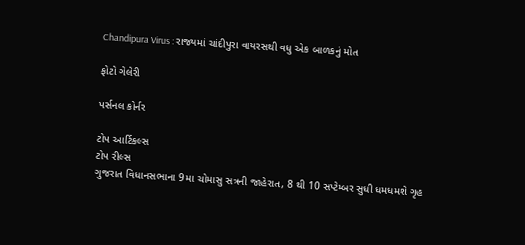Chandipura Virus : રાજ્યમાં ચાંદીપુરા વાયરસથી વધુ એક બાળકનું મોત

ફોટો ગેલેરી

પર્સનલ કોર્નર

ટોપ આર્ટિકલ્સ
ટોપ રીલ્સ
ગુજરાત વિધાનસભાના 9મા ચોમાસુ સત્રની જાહેરાત, 8 થી 10 સપ્ટેમ્બર સુધી ધમધમશે ગૃહ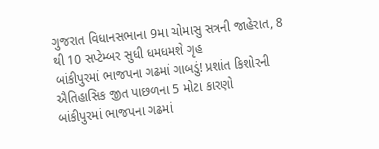ગુજરાત વિધાનસભાના 9મા ચોમાસુ સત્રની જાહેરાત, 8 થી 10 સપ્ટેમ્બર સુધી ધમધમશે ગૃહ
બાંકીપુરમાં ભાજપના ગઢમાં ગાબડું! પ્રશાંત કિશોરની ઐતિહાસિક જીત પાછળના 5 મોટા કારણો
બાંકીપુરમાં ભાજપના ગઢમાં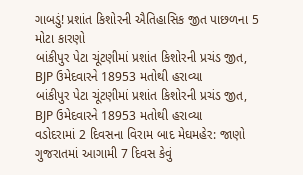ગાબડું! પ્રશાંત કિશોરની ઐતિહાસિક જીત પાછળના 5 મોટા કારણો
બાંકીપુર પેટા ચૂંટણીમાં પ્રશાંત કિશોરની પ્રચંડ જીત, BJP ઉમેદવારને 18953 મતોથી હરાવ્યા
બાંકીપુર પેટા ચૂંટણીમાં પ્રશાંત કિશોરની પ્રચંડ જીત, BJP ઉમેદવારને 18953 મતોથી હરાવ્યા
વડોદરામાં 2 દિવસના વિરામ બાદ મેઘમહેર: જાણો ગુજરાતમાં આગામી 7 દિવસ કેવું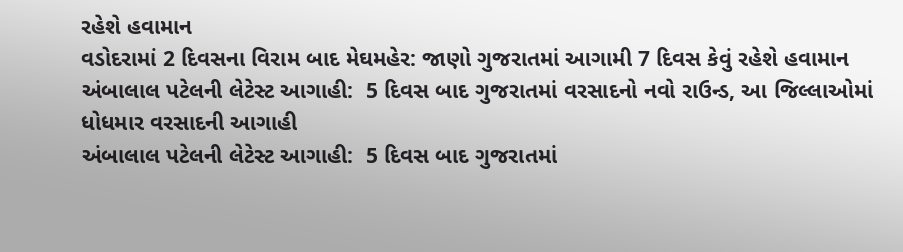રહેશે હવામાન
વડોદરામાં 2 દિવસના વિરામ બાદ મેઘમહેર: જાણો ગુજરાતમાં આગામી 7 દિવસ કેવું રહેશે હવામાન
અંબાલાલ પટેલની લેટેસ્ટ આગાહી:  5 દિવસ બાદ ગુજરાતમાં વરસાદનો નવો રાઉન્ડ, આ જિલ્લાઓમાં ધોધમાર વરસાદની આગાહી
અંબાલાલ પટેલની લેટેસ્ટ આગાહી:  5 દિવસ બાદ ગુજરાતમાં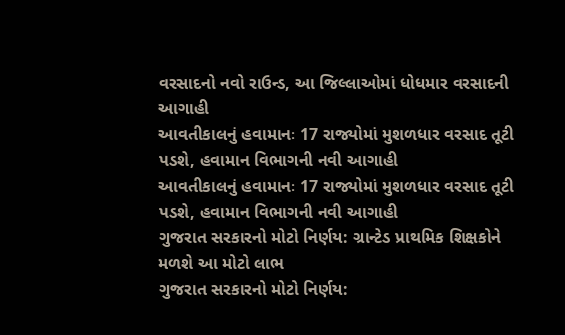વરસાદનો નવો રાઉન્ડ, આ જિલ્લાઓમાં ધોધમાર વરસાદની આગાહી
આવતીકાલનું હવામાનઃ 17 રાજ્યોમાં મુશળધાર વરસાદ તૂટી પડશે, હવામાન વિભાગની નવી આગાહી
આવતીકાલનું હવામાનઃ 17 રાજ્યોમાં મુશળધાર વરસાદ તૂટી પડશે, હવામાન વિભાગની નવી આગાહી
ગુજરાત સરકારનો મોટો નિર્ણય: ગ્રાન્ટેડ પ્રાથમિક શિક્ષકોને મળશે આ મોટો લાભ
ગુજરાત સરકારનો મોટો નિર્ણય: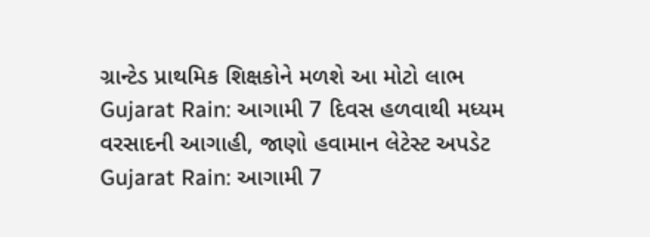ગ્રાન્ટેડ પ્રાથમિક શિક્ષકોને મળશે આ મોટો લાભ
Gujarat Rain: આગામી 7 દિવસ હળવાથી મધ્યમ વરસાદની આગાહી, જાણો હવામાન લેટેસ્ટ અપડેટ
Gujarat Rain: આગામી 7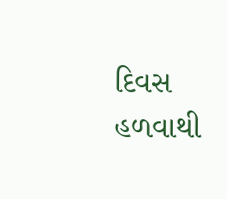દિવસ હળવાથી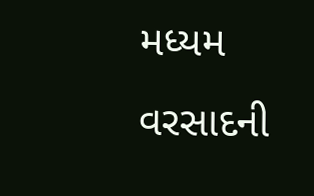મધ્યમ વરસાદની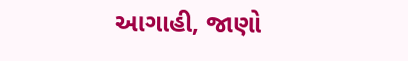આગાહી, જાણો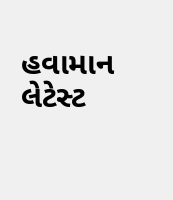હવામાન લેટેસ્ટ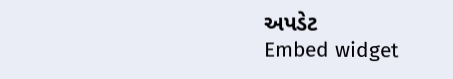અપડેટ
Embed widget